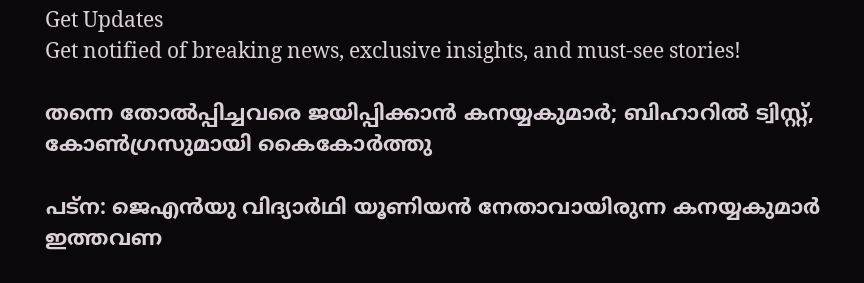Get Updates
Get notified of breaking news, exclusive insights, and must-see stories!

തന്നെ തോല്‍പ്പിച്ചവരെ ജയിപ്പിക്കാന്‍ കനയ്യകുമാര്‍; ബിഹാറില്‍ ട്വിസ്റ്റ്, കോണ്‍ഗ്രസുമായി കൈകോര്‍ത്തു

പട്‌ന: ജെഎന്‍യു വിദ്യാര്‍ഥി യൂണിയന്‍ നേതാവായിരുന്ന കനയ്യകുമാര്‍ ഇത്തവണ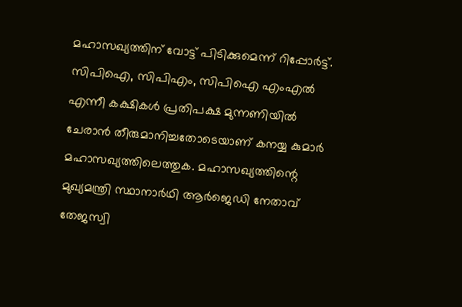മഹാസഖ്യത്തിന് വോട്ട് പിടിക്കുമെന്ന് റിപ്പോര്‍ട്ട്. സിപിഐ, സിപിഎം, സിപിഐ എംഎല്‍ എന്നീ കക്ഷികള്‍ പ്രതിപക്ഷ മുന്നണിയില്‍ ചേരാന്‍ തീരുമാനിച്ചതോടെയാണ് കനയ്യ കുമാര്‍ മഹാസഖ്യത്തിലെത്തുക. മഹാസഖ്യത്തിന്റെ മുഖ്യമന്ത്രി സ്ഥാനാര്‍ഥി ആര്‍ജെഡി നേതാവ് തേജസ്വി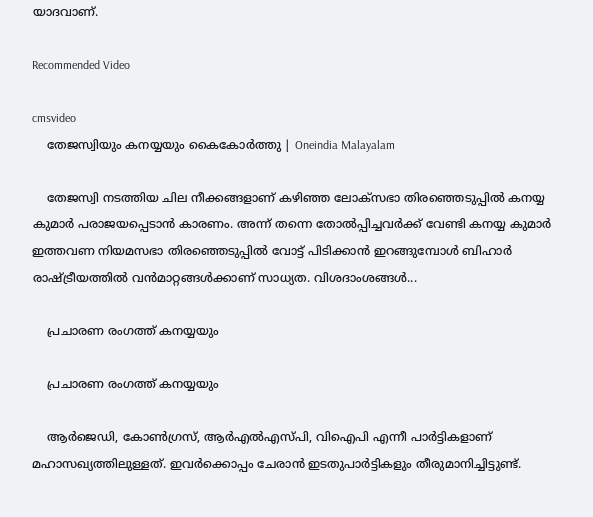യാദവാണ്.

Recommended Video

cmsvideo
    തേജസ്വിയും കനയ്യയും കൈകോർത്തു | Oneindia Malayalam

    തേജസ്വി നടത്തിയ ചില നീക്കങ്ങളാണ് കഴിഞ്ഞ ലോക്‌സഭാ തിരഞ്ഞെടുപ്പില്‍ കനയ്യ കുമാര്‍ പരാജയപ്പെടാന്‍ കാരണം. അന്ന് തന്നെ തോല്‍പ്പിച്ചവര്‍ക്ക് വേണ്ടി കനയ്യ കുമാര്‍ ഇത്തവണ നിയമസഭാ തിരഞ്ഞെടുപ്പില്‍ വോട്ട് പിടിക്കാന്‍ ഇറങ്ങുമ്പോള്‍ ബിഹാര്‍ രാഷ്ട്രീയത്തില്‍ വന്‍മാറ്റങ്ങള്‍ക്കാണ് സാധ്യത. വിശദാംശങ്ങള്‍...

    പ്രചാരണ രംഗത്ത് കനയ്യയും

    പ്രചാരണ രംഗത്ത് കനയ്യയും

    ആര്‍ജെഡി, കോണ്‍ഗ്രസ്, ആര്‍എല്‍എസ്പി, വിഐപി എന്നീ പാര്‍ട്ടികളാണ് മഹാസഖ്യത്തിലുള്ളത്. ഇവര്‍ക്കൊപ്പം ചേരാന്‍ ഇടതുപാര്‍ട്ടികളും തീരുമാനിച്ചിട്ടുണ്ട്.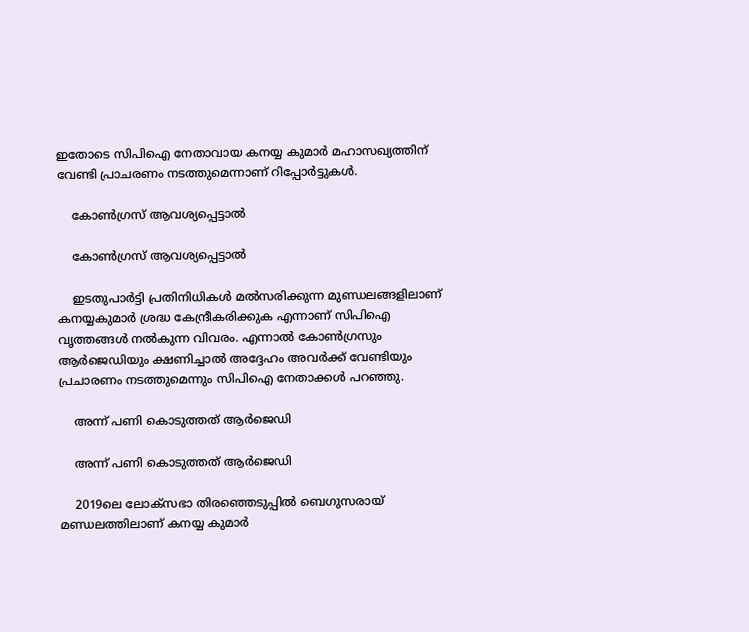ഇതോടെ സിപിഐ നേതാവായ കനയ്യ കുമാര്‍ മഹാസഖ്യത്തിന് വേണ്ടി പ്രാചരണം നടത്തുമെന്നാണ് റിപ്പോര്‍ട്ടുകള്‍.

    കോണ്‍ഗ്രസ് ആവശ്യപ്പെട്ടാല്‍

    കോണ്‍ഗ്രസ് ആവശ്യപ്പെട്ടാല്‍

    ഇടതുപാര്‍ട്ടി പ്രതിനിധികള്‍ മല്‍സരിക്കുന്ന മുണ്ഡലങ്ങളിലാണ് കനയ്യകുമാര്‍ ശ്രദ്ധ കേന്ദ്രീകരിക്കുക എന്നാണ് സിപിഐ വൃത്തങ്ങള്‍ നല്‍കുന്ന വിവരം. എന്നാല്‍ കോണ്‍ഗ്രസും ആര്‍ജെഡിയും ക്ഷണിച്ചാല്‍ അദ്ദേഹം അവര്‍ക്ക് വേണ്ടിയും പ്രചാരണം നടത്തുമെന്നും സിപിഐ നേതാക്കള്‍ പറഞ്ഞു.

    അന്ന് പണി കൊടുത്തത് ആര്‍ജെഡി

    അന്ന് പണി കൊടുത്തത് ആര്‍ജെഡി

    2019ലെ ലോക്‌സഭാ തിരഞ്ഞെടുപ്പില്‍ ബെഗുസരായ് മണ്ഡലത്തിലാണ് കനയ്യ കുമാര്‍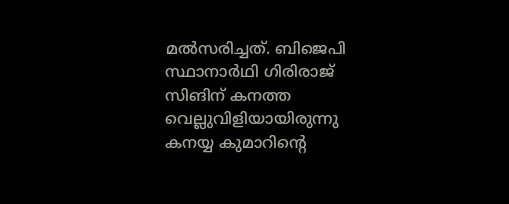മല്‍സരിച്ചത്. ബിജെപി സ്ഥാനാര്‍ഥി ഗിരിരാജ് സിങിന് കനത്ത വെല്ലുവിളിയായിരുന്നു കനയ്യ കുമാറിന്റെ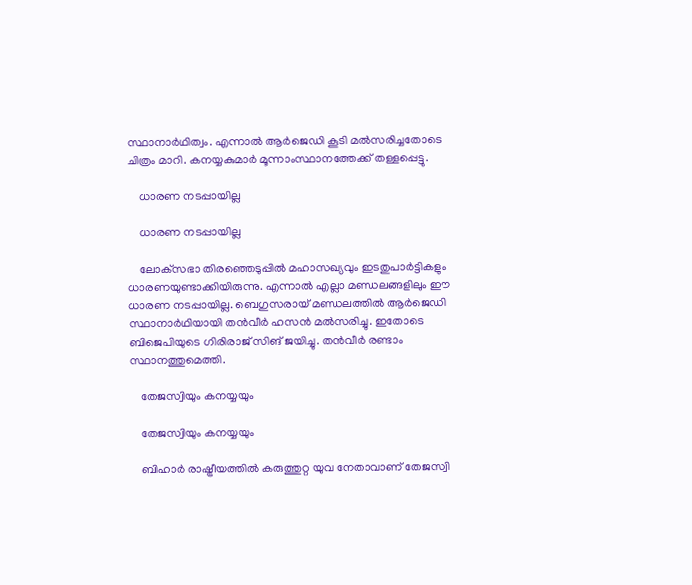സ്ഥാനാര്‍ഥിത്വം. എന്നാല്‍ ആര്‍ജെഡി കൂടി മല്‍സരിച്ചതോടെ ചിത്രം മാറി. കനയ്യകുമാര്‍ മൂന്നാംസ്ഥാനത്തേക്ക് തള്ളപ്പെട്ടു.

    ധാരണ നടപ്പായില്ല

    ധാരണ നടപ്പായില്ല

    ലോക്‌സഭാ തിരഞ്ഞെടുപ്പില്‍ മഹാസഖ്യവും ഇടതുപാര്‍ട്ടികളും ധാരണയുണ്ടാക്കിയിരുന്നു. എന്നാല്‍ എല്ലാ മണ്ഡലങ്ങളിലും ഈ ധാരണ നടപ്പായില്ല. ബെഗുസരായ് മണ്ഡലത്തില്‍ ആര്‍ജെഡി സ്ഥാനാര്‍ഥിയായി തന്‍വീര്‍ ഹസന്‍ മല്‍സരിച്ചു. ഇതോടെ ബിജെപിയുടെ ഗിരിരാജ് സിങ് ജയിച്ചു. തന്‍വീര്‍ രണ്ടാം സ്ഥാനത്തുമെത്തി.

    തേജസ്വിയും കനയ്യയും

    തേജസ്വിയും കനയ്യയും

    ബിഹാര്‍ രാഷ്ട്രീയത്തില്‍ കരുത്തുറ്റ യുവ നേതാവാണ് തേജസ്വി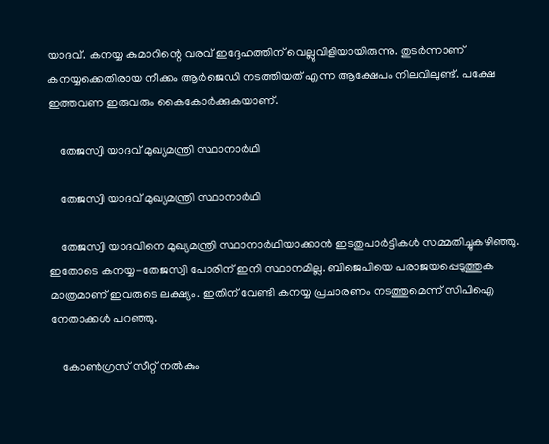യാദവ്. കനയ്യ കുമാറിന്റെ വരവ് ഇദ്ദേഹത്തിന് വെല്ലുവിളിയായിരുന്നു. തുടര്‍ന്നാണ് കനയ്യക്കെതിരായ നീക്കം ആര്‍ജെഡി നടത്തിയത് എന്ന ആക്ഷേപം നിലവിലുണ്ട്. പക്ഷേ ഇത്തവണ ഇരുവരും കൈകോര്‍ക്കുകയാണ്.

    തേജസ്വി യാദവ് മുഖ്യമന്ത്രി സ്ഥാനാര്‍ഥി

    തേജസ്വി യാദവ് മുഖ്യമന്ത്രി സ്ഥാനാര്‍ഥി

    തേജസ്വി യാദവിനെ മുഖ്യമന്ത്രി സ്ഥാനാര്‍ഥിയാക്കാന്‍ ഇടതുപാര്‍ട്ടികള്‍ സമ്മതിച്ചുകഴിഞ്ഞു. ഇതോടെ കനയ്യ-തേജസ്വി പോരിന് ഇനി സ്ഥാനമില്ല. ബിജെപിയെ പരാജയപ്പെടുത്തുക മാത്രമാണ് ഇവരുടെ ലക്ഷ്യം. ഇതിന് വേണ്ടി കനയ്യ പ്രചാരണം നടത്തുമെന്ന് സിപിഐ നേതാക്കള്‍ പറഞ്ഞു.

    കോണ്‍ഗ്രസ് സീറ്റ് നല്‍കും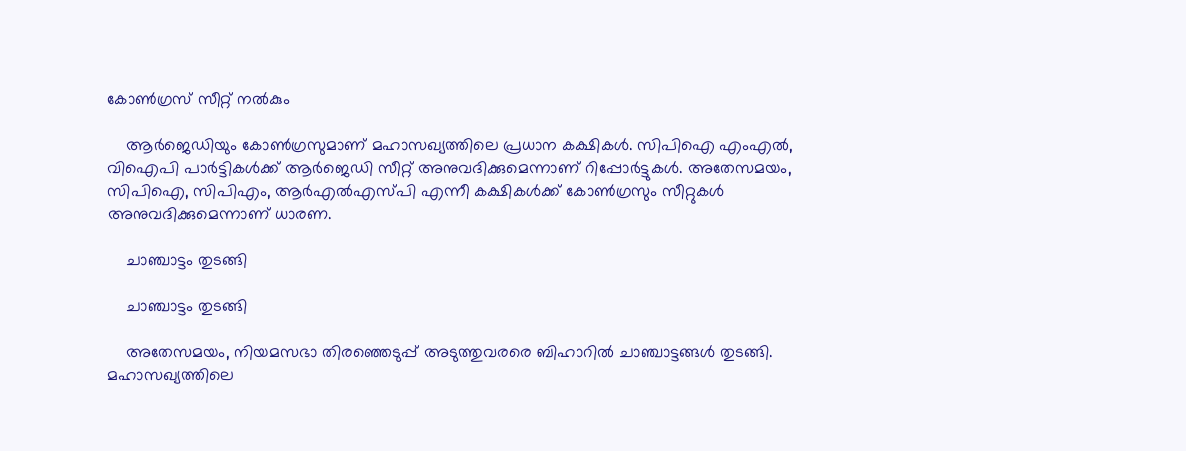കോണ്‍ഗ്രസ് സീറ്റ് നല്‍കും

    ആര്‍ജെഡിയും കോണ്‍ഗ്രസുമാണ് മഹാസഖ്യത്തിലെ പ്രധാന കക്ഷികള്‍. സിപിഐ എംഎല്‍, വിഐപി പാര്‍ട്ടികള്‍ക്ക് ആര്‍ജെഡി സീറ്റ് അനുവദിക്കുമെന്നാണ് റിപ്പോര്‍ട്ടുകള്‍. അതേസമയം, സിപിഐ, സിപിഎം, ആര്‍എല്‍എസ്പി എന്നീ കക്ഷികള്‍ക്ക് കോണ്‍ഗ്രസും സീറ്റുകള്‍ അനുവദിക്കുമെന്നാണ് ധാരണ.

    ചാഞ്ചാട്ടം തുടങ്ങി

    ചാഞ്ചാട്ടം തുടങ്ങി

    അതേസമയം, നിയമസഭാ തിരഞ്ഞെടുപ്പ് അടുത്തുവരരെ ബിഹാറില്‍ ചാഞ്ചാട്ടങ്ങള്‍ തുടങ്ങി. മഹാസഖ്യത്തിലെ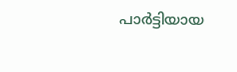പാര്‍ട്ടിയായ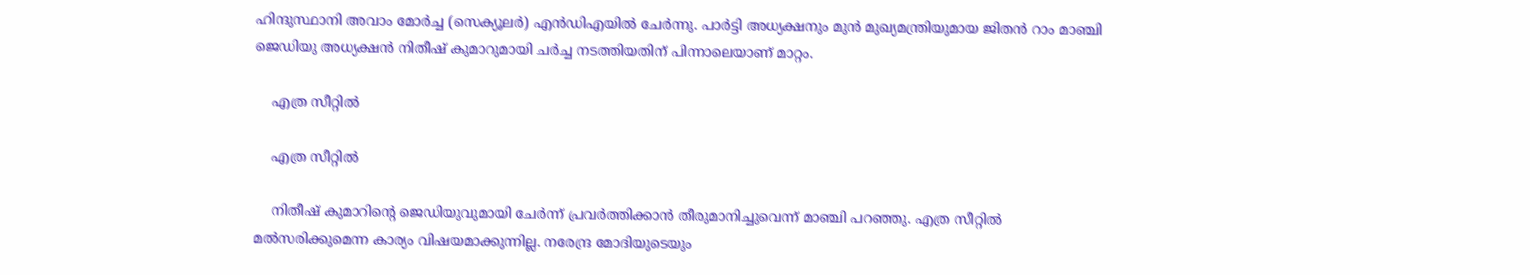ഹിന്ദുസ്ഥാനി അവാം മോര്‍ച്ച (സെക്യൂലര്‍) എന്‍ഡിഎയില്‍ ചേര്‍ന്നു. പാര്‍ട്ടി അധ്യക്ഷനും മുന്‍ മുഖ്യമന്ത്രിയുമായ ജിതന്‍ റാം മാഞ്ചി ജെഡിയു അധ്യക്ഷന്‍ നിതീഷ് കുമാറുമായി ചര്‍ച്ച നടത്തിയതിന് പിന്നാലെയാണ് മാറ്റം.

    എത്ര സീറ്റില്‍

    എത്ര സീറ്റില്‍

    നിതീഷ് കുമാറിന്റെ ജെഡിയുവുമായി ചേര്‍ന്ന് പ്രവര്‍ത്തിക്കാന്‍ തീരുമാനിച്ചുവെന്ന് മാഞ്ചി പറഞ്ഞു. എത്ര സീറ്റില്‍ മല്‍സരിക്കുമെന്ന കാര്യം വിഷയമാക്കുന്നില്ല. നരേന്ദ്ര മോദിയുടെയും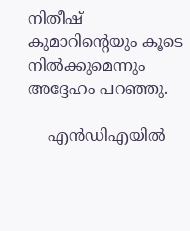നിതീഷ് കുമാറിന്റെയും കൂടെ നില്‍ക്കുമെന്നും അദ്ദേഹം പറഞ്ഞു.

    എന്‍ഡിഎയില്‍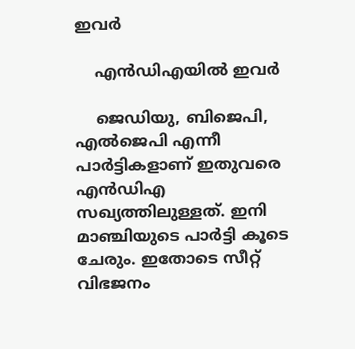ഇവര്‍

    എന്‍ഡിഎയില്‍ ഇവര്‍

    ജെഡിയു, ബിജെപി, എല്‍ജെപി എന്നീ പാര്‍ട്ടികളാണ് ഇതുവരെ എന്‍ഡിഎ സഖ്യത്തിലുള്ളത്. ഇനി മാഞ്ചിയുടെ പാര്‍ട്ടി കൂടെ ചേരും. ഇതോടെ സീറ്റ് വിഭജനം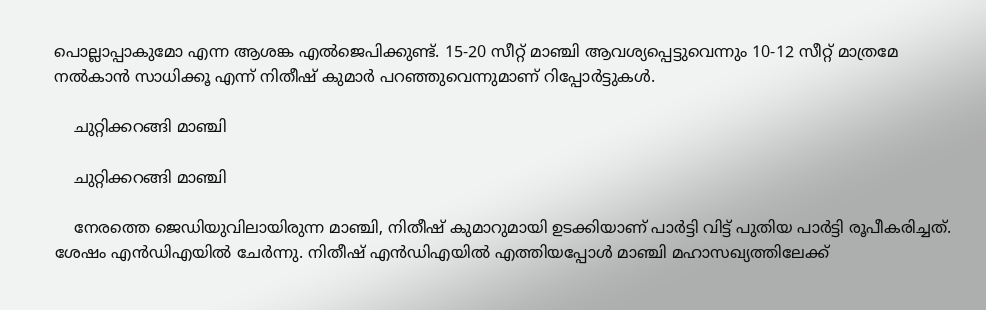പൊല്ലാപ്പാകുമോ എന്ന ആശങ്ക എല്‍ജെപിക്കുണ്ട്. 15-20 സീറ്റ് മാഞ്ചി ആവശ്യപ്പെട്ടുവെന്നും 10-12 സീറ്റ് മാത്രമേ നല്‍കാന്‍ സാധിക്കൂ എന്ന് നിതീഷ് കുമാര്‍ പറഞ്ഞുവെന്നുമാണ് റിപ്പോര്‍ട്ടുകള്‍.

    ചുറ്റിക്കറങ്ങി മാഞ്ചി

    ചുറ്റിക്കറങ്ങി മാഞ്ചി

    നേരത്തെ ജെഡിയുവിലായിരുന്ന മാഞ്ചി, നിതീഷ് കുമാറുമായി ഉടക്കിയാണ് പാര്‍ട്ടി വിട്ട് പുതിയ പാര്‍ട്ടി രൂപീകരിച്ചത്. ശേഷം എന്‍ഡിഎയില്‍ ചേര്‍ന്നു. നിതീഷ് എന്‍ഡിഎയില്‍ എത്തിയപ്പോള്‍ മാഞ്ചി മഹാസഖ്യത്തിലേക്ക്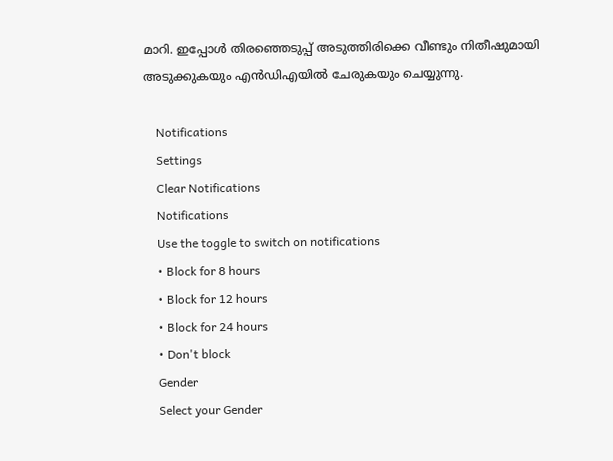മാറി. ഇപ്പോള്‍ തിരഞ്ഞെടുപ്പ് അടുത്തിരിക്കെ വീണ്ടും നിതീഷുമായി അടുക്കുകയും എന്‍ഡിഎയില്‍ ചേരുകയും ചെയ്യുന്നു.

    Notifications
    Settings
    Clear Notifications
    Notifications
    Use the toggle to switch on notifications
    • Block for 8 hours
    • Block for 12 hours
    • Block for 24 hours
    • Don't block
    Gender
    Select your Gender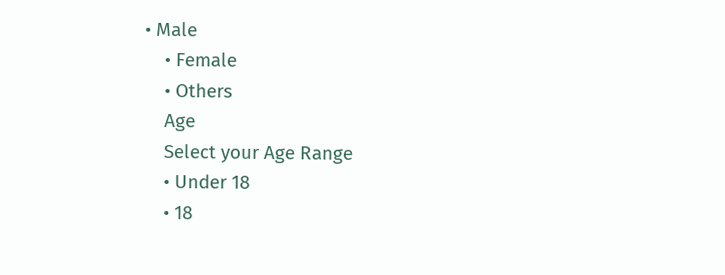• Male
    • Female
    • Others
    Age
    Select your Age Range
    • Under 18
    • 18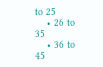to 25
    • 26 to 35
    • 36 to 45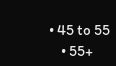• 45 to 55
    • 55+